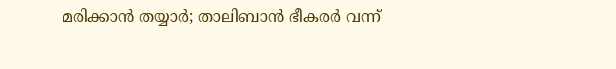മരിക്കാൻ തയ്യാർ; താലിബാൻ ഭീകരർ വന്ന്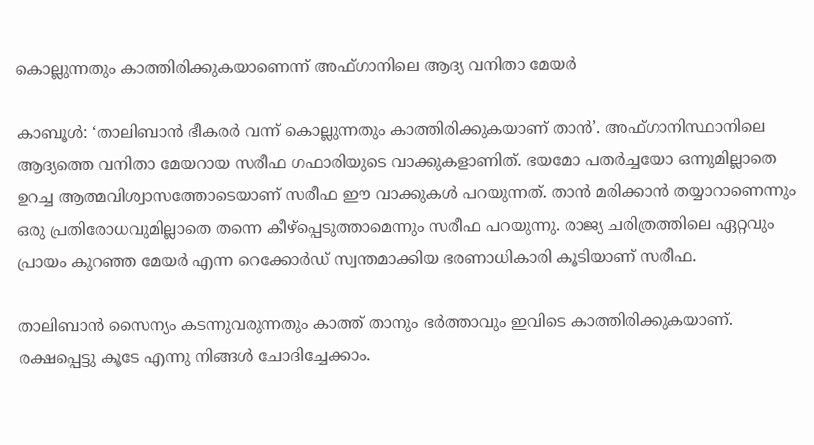കൊല്ലുന്നതും കാത്തിരിക്കുകയാണെന്ന് അഫ്ഗാനിലെ ആദ്യ വനിതാ മേയർ

കാബൂൾ: ‘താലിബാൻ ഭീകരർ വന്ന് കൊല്ലുന്നതും കാത്തിരിക്കുകയാണ് താൻ’. അഫ്ഗാനിസ്ഥാനിലെ ആദ്യത്തെ വനിതാ മേയറായ സരീഫ ഗഫാരിയുടെ വാക്കുകളാണിത്. ഭയമോ പതർച്ചയോ ഒന്നുമില്ലാതെ ഉറച്ച ആത്മവിശ്വാസത്തോടെയാണ് സരീഫ ഈ വാക്കുകൾ പറയുന്നത്. താൻ മരിക്കാൻ തയ്യാറാണെന്നും ഒരു പ്രതിരോധവുമില്ലാതെ തന്നെ കീഴ്‌പ്പെടുത്താമെന്നും സരീഫ പറയുന്നു. രാജ്യ ചരിത്രത്തിലെ ഏറ്റവും പ്രായം കുറഞ്ഞ മേയർ എന്ന റെക്കോർഡ് സ്വന്തമാക്കിയ ഭരണാധികാരി കൂടിയാണ് സരീഫ.

താലിബാൻ സൈന്യം കടന്നുവരുന്നതും കാത്ത് താനും ഭർത്താവും ഇവിടെ കാത്തിരിക്കുകയാണ്. രക്ഷപ്പെട്ടു കൂടേ എന്നു നിങ്ങൾ ചോദിച്ചേക്കാം.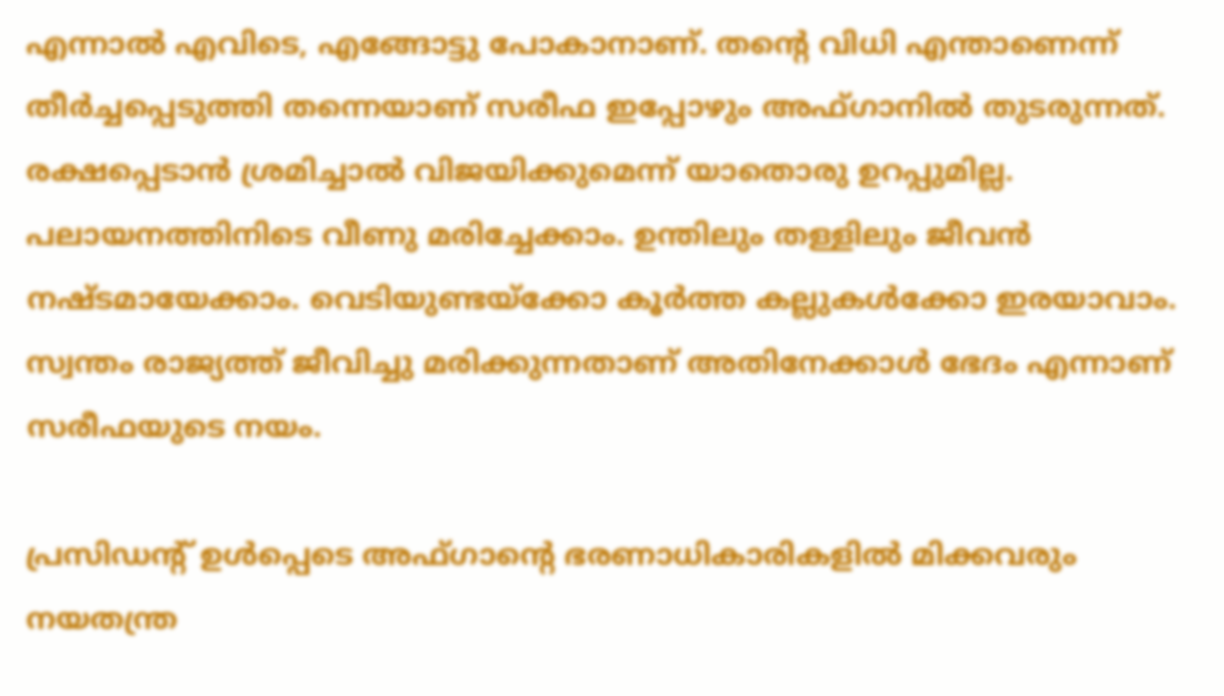എന്നാൽ എവിടെ, എങ്ങോട്ടു പോകാനാണ്. തന്റെ വിധി എന്താണെന്ന് തീർച്ചപ്പെടുത്തി തന്നെയാണ് സരീഫ ഇപ്പോഴും അഫ്ഗാനിൽ തുടരുന്നത്. രക്ഷപ്പെടാൻ ശ്രമിച്ചാൽ വിജയിക്കുമെന്ന് യാതൊരു ഉറപ്പുമില്ല. പലായനത്തിനിടെ വീണു മരിച്ചേക്കാം. ഉന്തിലും തള്ളിലും ജീവൻ നഷ്ടമായേക്കാം. വെടിയുണ്ടയ്‌ക്കോ കൂർത്ത കല്ലുകൾക്കോ ഇരയാവാം. സ്വന്തം രാജ്യത്ത് ജീവിച്ചു മരിക്കുന്നതാണ് അതിനേക്കാൾ ഭേദം എന്നാണ് സരീഫയുടെ നയം.

പ്രസിഡന്റ് ഉൾപ്പെടെ അഫ്ഗാന്റെ ഭരണാധികാരികളിൽ മിക്കവരും നയതന്ത്ര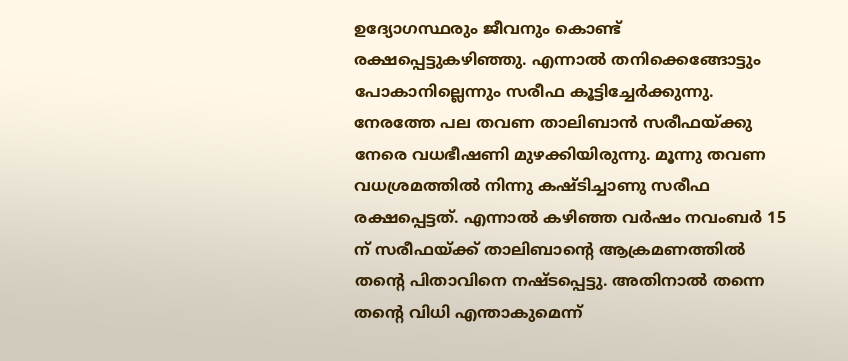ഉദ്യോഗസ്ഥരും ജീവനും കൊണ്ട് രക്ഷപ്പെട്ടുകഴിഞ്ഞു. എന്നാൽ തനിക്കെങ്ങോട്ടും പോകാനില്ലെന്നും സരീഫ കൂട്ടിച്ചേർക്കുന്നു. നേരത്തേ പല തവണ താലിബാൻ സരീഫയ്ക്കു നേരെ വധഭീഷണി മുഴക്കിയിരുന്നു. മൂന്നു തവണ വധശ്രമത്തിൽ നിന്നു കഷ്ടിച്ചാണു സരീഫ രക്ഷപ്പെട്ടത്. എന്നാൽ കഴിഞ്ഞ വർഷം നവംബർ 15 ന് സരീഫയ്ക്ക് താലിബാന്റെ ആക്രമണത്തിൽ തന്റെ പിതാവിനെ നഷ്ടപ്പെട്ടു. അതിനാൽ തന്നെ തന്റെ വിധി എന്താകുമെന്ന്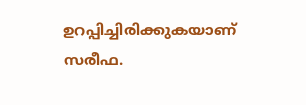ഉറപ്പിച്ചിരിക്കുകയാണ് സരീഫ.